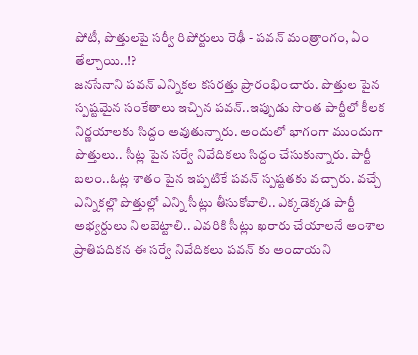పోటీ, పొత్తులపై సర్వీ రిపోర్టులు రెఢీ - పవన్ మంత్రాంగం, ఏం తేల్చాయి..!?
జనసేనాని పవన్ ఎన్నికల కసరత్తు ప్రారంభించారు. పొత్తుల పైన స్పష్టమైన సంకేతాలు ఇచ్చిన పవన్..ఇప్పుడు సొంత పార్టీలో కీలక నిర్ణయాలకు సిద్దం అవుతున్నారు. అందులో భాగంగా ముందుగా పొత్తులు.. సీట్ల పైన సర్వే నివేదికలు సిద్దం చేసుకున్నారు. పార్టీ బలం..ఓట్ల శాతం పైన ఇప్పటికే పవన్ స్పష్టతకు వచ్చారు. వచ్చే ఎన్నికల్లొ పొత్తుల్లో ఎన్ని సీట్లు తీసుకోవాలి.. ఎక్కడెక్కడ పార్టీ అభ్యర్దులు నిలబెట్టాలి.. ఎవరికి సీట్లు ఖరారు చేయాలనే అంశాల ప్రాతిపదికన ఈ సర్వే నివేదికలు పవన్ కు అందాయని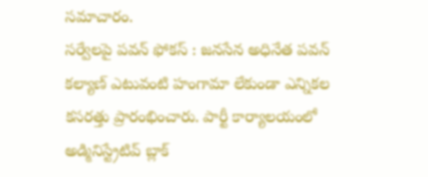సమాచారం.
సర్వేలపై పవన్ ఫోకస్ : జనసేన అధినేత పవన్ కల్యాణ్ ఎటువంటి హంగామా లేకుండా ఎన్నికల కసరత్తు ప్రారంభించారు. పార్టీ కార్యాలయంలో అడ్మినిస్ట్రేటివ్ బ్లాక్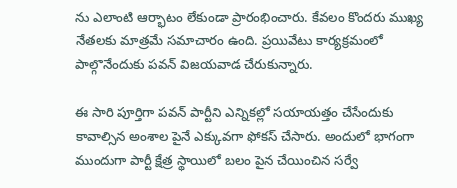ను ఎలాంటి ఆర్భాటం లేకుండా ప్రారంభించారు. కేవలం కొందరు ముఖ్య నేతలకు మాత్రమే సమాచారం ఉంది. ప్రయివేటు కార్యక్రమంలో పాల్గొనేందుకు పవన్ విజయవాడ చేరుకున్నారు.

ఈ సారి పూర్తిగా పవన్ పార్టీని ఎన్నికల్లో సయాయత్తం చేసేందుకు కావాల్సిన అంశాల పైనే ఎక్కువగా ఫోకస్ చేసారు. అందులో భాగంగా ముందుగా పార్టీ క్షేత్ర స్థాయిలో బలం పైన చేయించిన సర్వే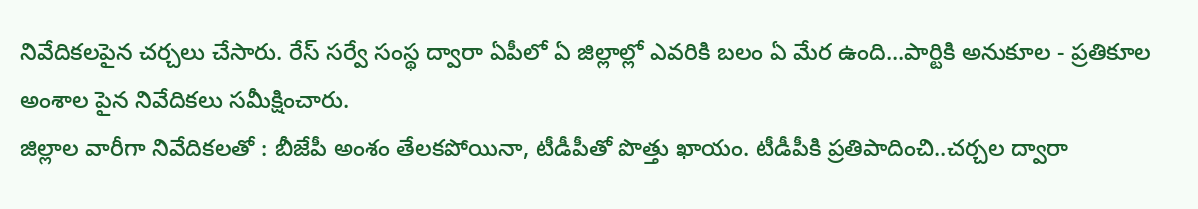నివేదికలపైన చర్చలు చేసారు. రేస్ సర్వే సంస్థ ద్వారా ఏపీలో ఏ జిల్లాల్లో ఎవరికి బలం ఏ మేర ఉంది...పార్టికి అనుకూల - ప్రతికూల అంశాల పైన నివేదికలు సమీక్షించారు.
జిల్లాల వారీగా నివేదికలతో : బీజేపీ అంశం తేలకపోయినా, టీడీపీతో పొత్తు ఖాయం. టీడీపీకి ప్రతిపాదించి..చర్చల ద్వారా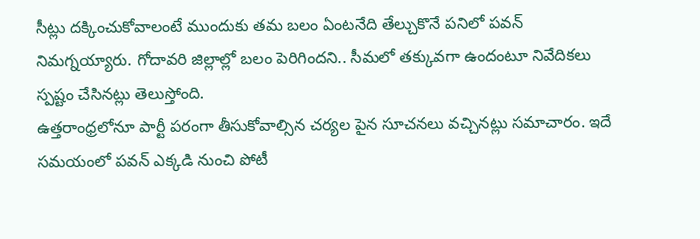సీట్లు దక్కించుకోవాలంటే ముందుకు తమ బలం ఏంటనేది తేల్చుకొనే పనిలో పవన్ నిమగ్నయ్యారు. గోదావరి జిల్లాల్లో బలం పెరిగిందని.. సీమలో తక్కువగా ఉందంటూ నివేదికలు స్పష్టం చేసినట్లు తెలుస్తోంది.
ఉత్తరాంధ్రలోనూ పార్టీ పరంగా తీసుకోవాల్సిన చర్యల పైన సూచనలు వచ్చినట్లు సమాచారం. ఇదే సమయంలో పవన్ ఎక్కడి నుంచి పోటీ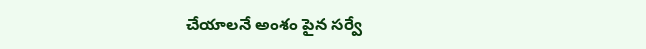చేయాలనే అంశం పైన సర్వే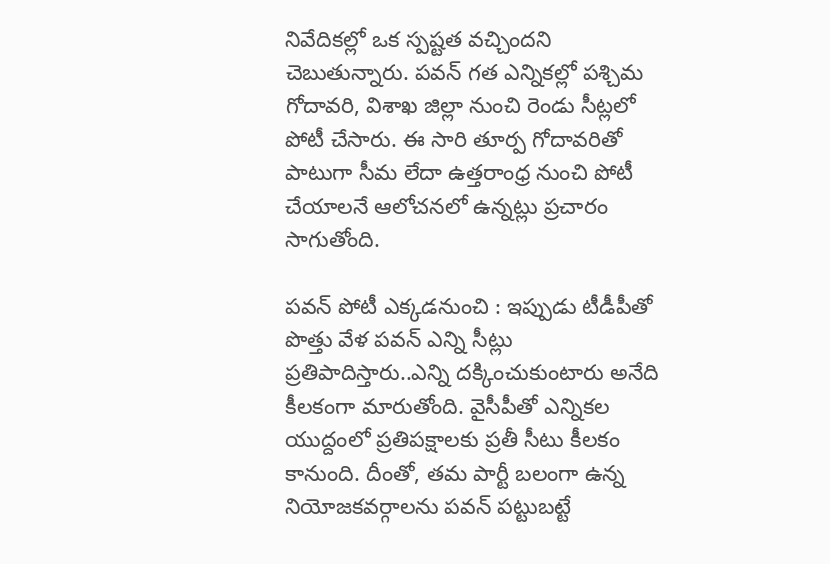నివేదికల్లో ఒక స్పష్టత వచ్చిందని చెబుతున్నారు. పవన్ గత ఎన్నికల్లో పశ్చిమ గోదావరి, విశాఖ జిల్లా నుంచి రెండు సీట్లలో పోటీ చేసారు. ఈ సారి తూర్ప గోదావరితో పాటుగా సీమ లేదా ఉత్తరాంధ్ర నుంచి పోటీ చేయాలనే ఆలోచనలో ఉన్నట్లు ప్రచారం సాగుతోంది.

పవన్ పోటీ ఎక్కడనుంచి : ఇప్పుడు టీడీపీతో పొత్తు వేళ పవన్ ఎన్ని సీట్లు ప్రతిపాదిస్తారు..ఎన్ని దక్కించుకుంటారు అనేది కీలకంగా మారుతోంది. వైసీపీతో ఎన్నికల యుద్దంలో ప్రతిపక్షాలకు ప్రతీ సీటు కీలకం కానుంది. దీంతో, తమ పార్టీ బలంగా ఉన్న నియోజకవర్గాలను పవన్ పట్టుబట్టే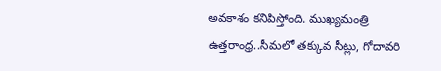అవకాశం కనిపిస్తోంది. ముఖ్యమంత్రి ఉత్తరాంధ్ర..సీమలో తక్కువ సీట్లు, గోదావరి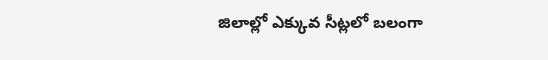జిలాల్లో ఎక్కువ సీట్లలో బలంగా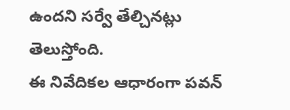ఉందని సర్వే తేల్చినట్లు తెలుస్తోంది.
ఈ నివేదికల ఆధారంగా పవన్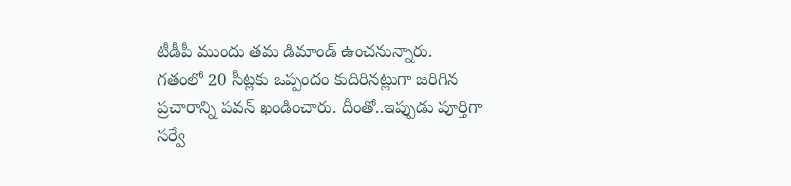టీడీపీ ముందు తమ డిమాండ్ ఉంచనున్నారు. గతంలో 20 సీట్లకు ఒప్పందం కుదిరినట్లుగా జరిగిన ప్రచారాన్ని పవన్ ఖండించారు. దీంతో..ఇప్పుడు పూర్తిగా సర్వే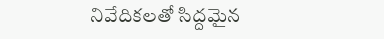నివేదికలతో సిద్దమైన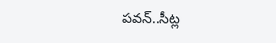పవన్..సీట్ల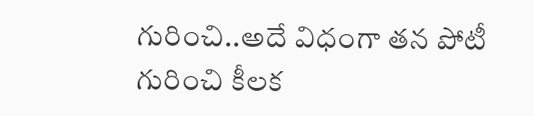గురించి..అదే విధంగా తన పోటీ గురించి కీలక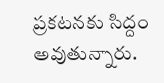ప్రకటనకు సిద్దం అవుతున్నారు.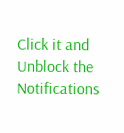Click it and Unblock the Notifications